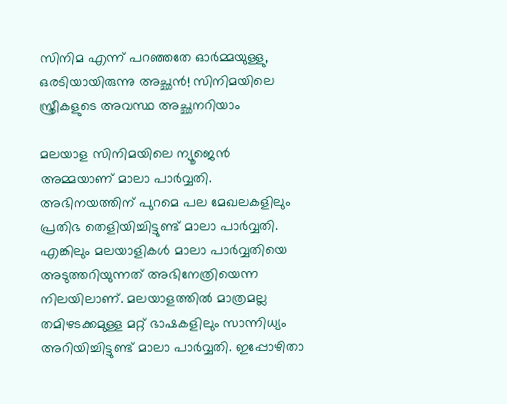സിനിമ എന്ന് പറഞ്ഞതേ ഓര്‍മ്മയുള്ളു, ഒരടിയായിരുന്നു അച്ഛന്‍! സിനിമയിലെ സ്ത്രീകളുടെ അവസ്ഥ അച്ഛനറിയാം

മലയാള സിനിമയിലെ ന്യൂജെന്‍ അമ്മയാണ് മാലാ പാര്‍വ്വതി. അഭിനയത്തിന് പുറമെ പല മേഖലകളിലും പ്രതിഭ തെളിയിച്ചിട്ടുണ്ട് മാലാ പാര്‍വ്വതി. എങ്കിലും മലയാളികള്‍ മാലാ പാര്‍വ്വതിയെ അടുത്തറിയുന്നത് അഭിനേത്രിയെന്ന നിലയിലാണ്. മലയാളത്തില്‍ മാത്രമല്ല തമിഴടക്കമുള്ള മറ്റ് ഭാഷകളിലും സാന്നിധ്യം അറിയിച്ചിട്ടുണ്ട് മാലാ പാര്‍വ്വതി. ഇപ്പോഴിതാ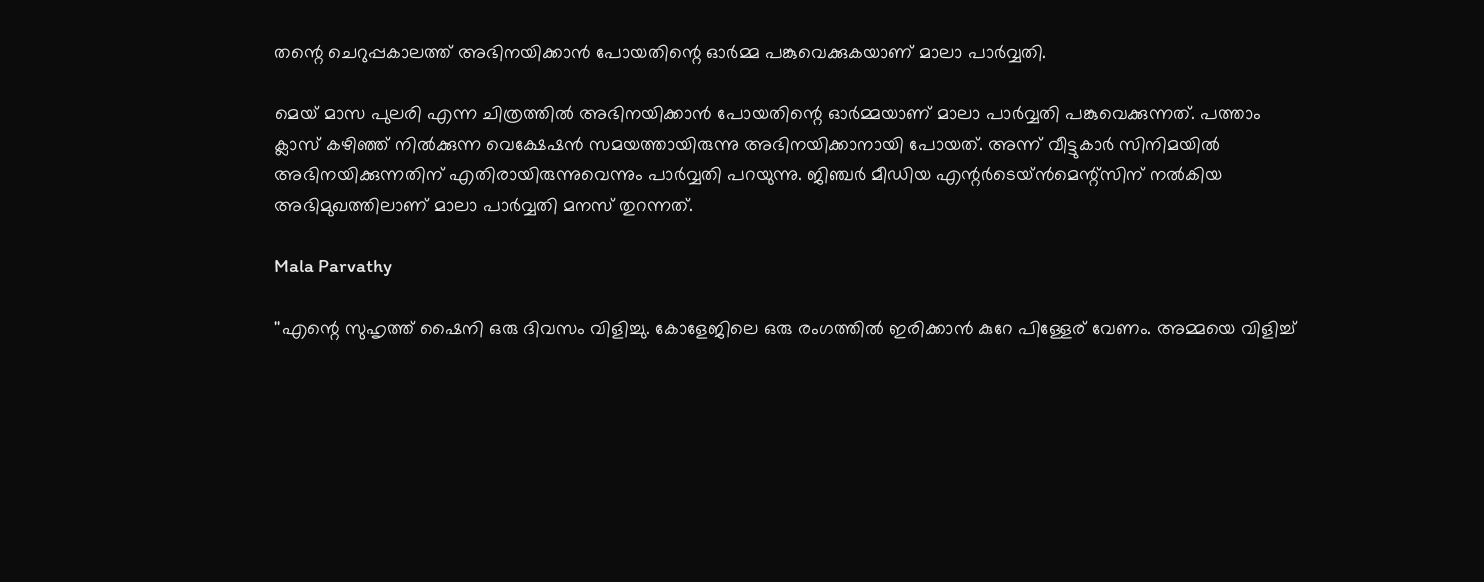തന്റെ ചെറുപ്പകാലത്ത് അഭിനയിക്കാന്‍ പോയതിന്റെ ഓര്‍മ്മ പങ്കുവെക്കുകയാണ് മാലാ പാര്‍വ്വതി.

മെയ് മാസ പുലരി എന്ന ചിത്രത്തില്‍ അഭിനയിക്കാന്‍ പോയതിന്റെ ഓര്‍മ്മയാണ് മാലാ പാര്‍വ്വതി പങ്കുവെക്കുന്നത്. പത്താം ക്ലാസ് കഴിഞ്ഞ് നില്‍ക്കുന്ന വെക്ഷേഷന്‍ സമയത്തായിരുന്നു അഭിനയിക്കാനായി പോയത്. അന്ന് വീട്ടുകാര്‍ സിനിമയില്‍ അഭിനയിക്കുന്നതിന് എതിരായിരുന്നുവെന്നും പാര്‍വ്വതി പറയുന്നു. ജിഞ്ചര്‍ മീഡിയ എന്റര്‍ടെയ്ന്‍മെന്റ്‌സിന് നല്‍കിയ അഭിമുഖത്തിലാണ് മാലാ പാര്‍വ്വതി മനസ് തുറന്നത്.

Mala Parvathy

''എന്റെ സുഹൃത്ത് ഷൈനി ഒരു ദിവസം വിളിച്ചു. കോളേജിലെ ഒരു രംഗത്തില്‍ ഇരിക്കാന്‍ കുറേ പിള്ളേര് വേണം. അമ്മയെ വിളിച്ച്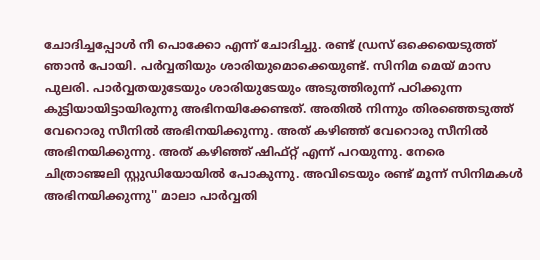ചോദിച്ചപ്പോള്‍ നീ പൊക്കോ എന്ന് ചോദിച്ചു. രണ്ട് ഡ്രസ് ഒക്കെയെടുത്ത് ഞാന്‍ പോയി. പര്‍വ്വതിയും ശാരിയുമൊക്കെയുണ്ട്. സിനിമ മെയ് മാസ പുലരി. പാര്‍വ്വതയുടേയും ശാരിയുടേയും അടുത്തിരുന്ന് പഠിക്കുന്ന കുട്ടിയായിട്ടായിരുന്നു അഭിനയിക്കേണ്ടത്. അതില്‍ നിന്നും തിരഞ്ഞെടുത്ത് വേറൊരു സീനില്‍ അഭിനയിക്കുന്നു. അത് കഴിഞ്ഞ് വേറൊരു സീനില്‍ അഭിനയിക്കുന്നു. അത് കഴിഞ്ഞ് ഷിഫ്റ്റ് എന്ന് പറയുന്നു. നേരെ ചിത്രാഞ്ജലി സ്റ്റുഡിയോയില്‍ പോകുന്നു. അവിടെയും രണ്ട് മൂന്ന് സിനിമകള്‍ അഭിനയിക്കുന്നു'' മാലാ പാര്‍വ്വതി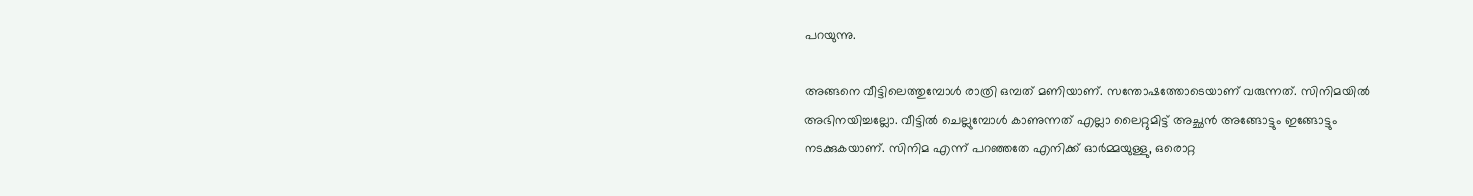പറയുന്നു.

അങ്ങനെ വീട്ടിലെത്തുമ്പോള്‍ രാത്രി ഒമ്പത് മണിയാണ്. സന്തോഷത്തോടെയാണ് വരുന്നത്. സിനിമയില്‍ അഭിനയിച്ചല്ലോ. വീട്ടില്‍ ചെല്ലുമ്പോള്‍ കാണുന്നത് എല്ലാ ലൈറ്റുമിട്ട് അച്ഛന്‍ അങ്ങോട്ടും ഇങ്ങോട്ടും നടക്കുകയാണ്. സിനിമ എന്ന് പറഞ്ഞതേ എനിക്ക് ഓര്‍മ്മയുള്ളു, ഒരൊറ്റ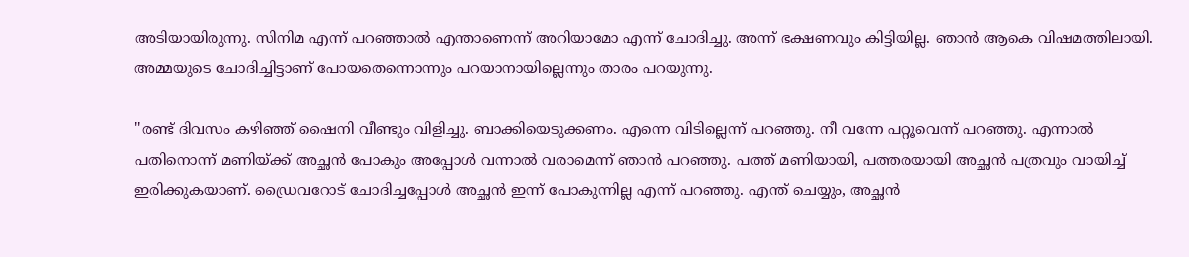അടിയായിരുന്നു. സിനിമ എന്ന് പറഞ്ഞാല്‍ എന്താണെന്ന് അറിയാമോ എന്ന് ചോദിച്ചു. അന്ന് ഭക്ഷണവും കിട്ടിയില്ല. ഞാന്‍ ആകെ വിഷമത്തിലായി. അമ്മയുടെ ചോദിച്ചിട്ടാണ് പോയതെന്നൊന്നും പറയാനായില്ലെന്നും താരം പറയുന്നു.

''രണ്ട് ദിവസം കഴിഞ്ഞ് ഷൈനി വീണ്ടും വിളിച്ചു. ബാക്കിയെടുക്കണം. എന്നെ വിടില്ലെന്ന് പറഞ്ഞു. നീ വന്നേ പറ്റൂവെന്ന് പറഞ്ഞു. എന്നാല്‍ പതിനൊന്ന് മണിയ്ക്ക് അച്ഛന്‍ പോകും അപ്പോള്‍ വന്നാല്‍ വരാമെന്ന് ഞാന്‍ പറഞ്ഞു. പത്ത് മണിയായി, പത്തരയായി അച്ഛന്‍ പത്രവും വായിച്ച് ഇരിക്കുകയാണ്. ഡ്രൈവറോട് ചോദിച്ചപ്പോള്‍ അച്ഛന്‍ ഇന്ന് പോകുന്നില്ല എന്ന് പറഞ്ഞു. എന്ത് ചെയ്യും, അച്ഛന്‍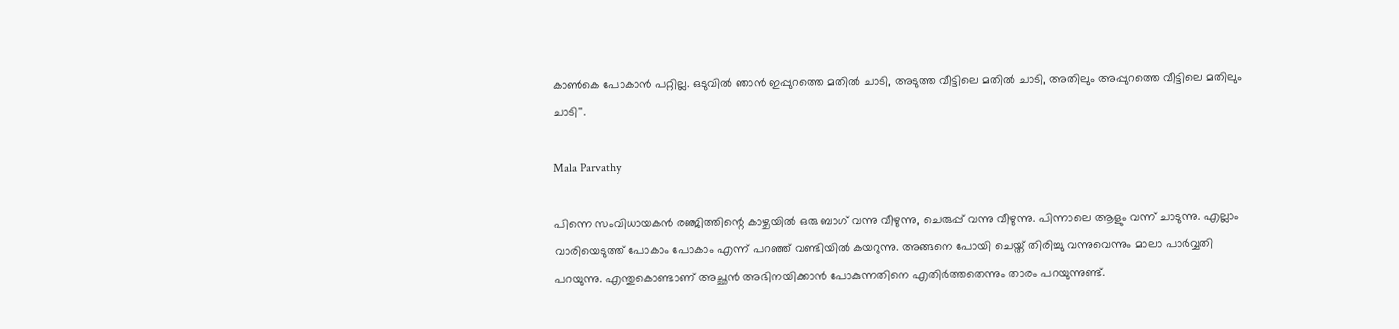കാണ്‍കെ പോകാന്‍ പറ്റില്ല. ഒടുവില്‍ ഞാന്‍ ഇപ്പുറത്തെ മതില്‍ ചാടി, അടുത്ത വീട്ടിലെ മതില്‍ ചാടി, അതിലും അപ്പുറത്തെ വീട്ടിലെ മതിലും ചാടി''.

Mala Parvathy

പിന്നെ സംവിധായകന്‍ രഞ്ജിത്തിന്റെ കാഴ്ചയില്‍ ഒരു ബാഗ് വന്നു വീഴുന്നു, ചെരുപ്പ് വന്നു വീഴുന്നു. പിന്നാലെ ആളും വന്ന് ചാടുന്നു. എല്ലാം വാരിയെടുത്ത് പോകാം പോകാം എന്ന് പറഞ്ഞ് വണ്ടിയില്‍ കയറുന്നു. അങ്ങനെ പോയി ചെയ്ത് തിരിച്ചു വന്നുവെന്നും മാലാ പാര്‍വ്വതി പറയുന്നു. എന്തുകൊണ്ടാണ് അച്ഛന്‍ അഭിനയിക്കാന്‍ പോകുന്നതിനെ എതിര്‍ത്തതെന്നും താരം പറയുന്നുണ്ട്.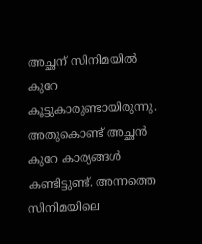അച്ഛന് സിനിമയില്‍ കുറേ കൂട്ടുകാരുണ്ടായിരുന്നു. അതുകൊണ്ട് അച്ഛന്‍ കുറേ കാര്യങ്ങള്‍ കണ്ടിട്ടുണ്ട്. അന്നത്തെ സിനിമയിലെ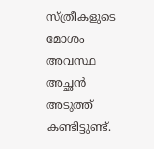സ്ത്രീകളുടെ മോശം അവസ്ഥ അച്ഛന്‍ അടുത്ത് കണ്ടിട്ടുണ്ട്.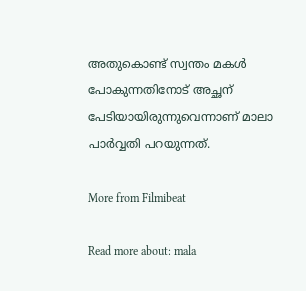അതുകൊണ്ട് സ്വന്തം മകള്‍ പോകുന്നതിനോട് അച്ഛന് പേടിയായിരുന്നുവെന്നാണ് മാലാ പാര്‍വ്വതി പറയുന്നത്.

More from Filmibeat

Read more about: mala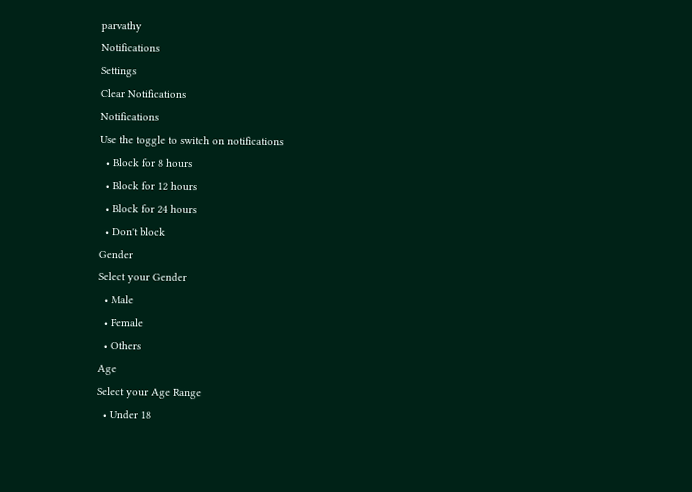parvathy
Notifications
Settings
Clear Notifications
Notifications
Use the toggle to switch on notifications
  • Block for 8 hours
  • Block for 12 hours
  • Block for 24 hours
  • Don't block
Gender
Select your Gender
  • Male
  • Female
  • Others
Age
Select your Age Range
  • Under 18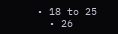• 18 to 25
  • 26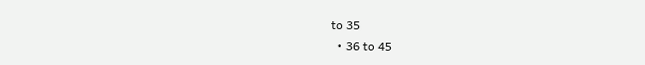to 35
  • 36 to 45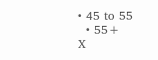• 45 to 55
  • 55+
X